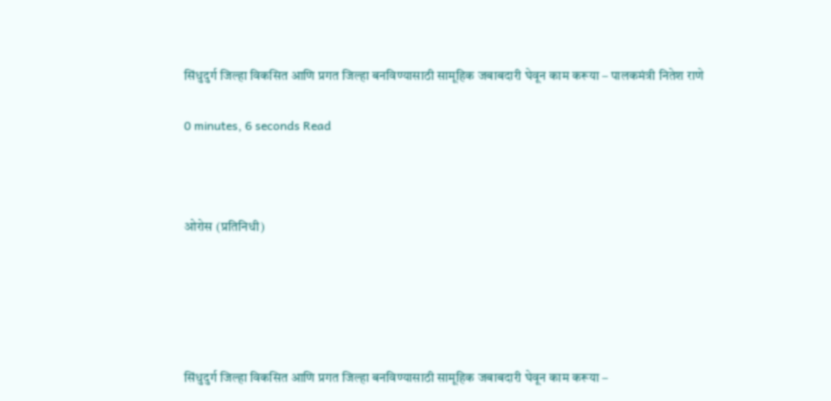सिंधुदुर्ग जिल्हा विकसित आणि प्रगत जिल्हा बनविण्यासाठी सामूहिक जबाबदारी घेवून काम करूया – पालकमंत्री नितेश राणे

0 minutes, 6 seconds Read



ओरोस (प्रतिनिधी)





सिंधुदुर्ग जिल्हा विकसित आणि प्रगत जिल्हा बनविण्यासाठी सामूहिक जबाबदारी घेवून काम करूया –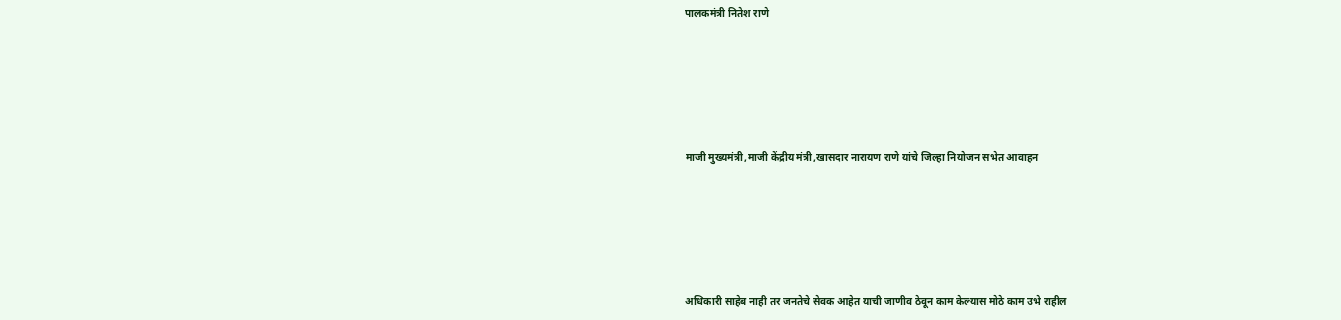पालकमंत्री नितेश राणे





माजी मुख्यमंत्री,माजी केंद्रीय मंत्री,खासदार नारायण राणे यांचे जिल्हा नियोजन सभेत आवाहन





अधिकारी साहेब नाही तर जनतेचे सेवक आहेत याची जाणीव ठेवून काम केल्यास मोठे काम उभे राहील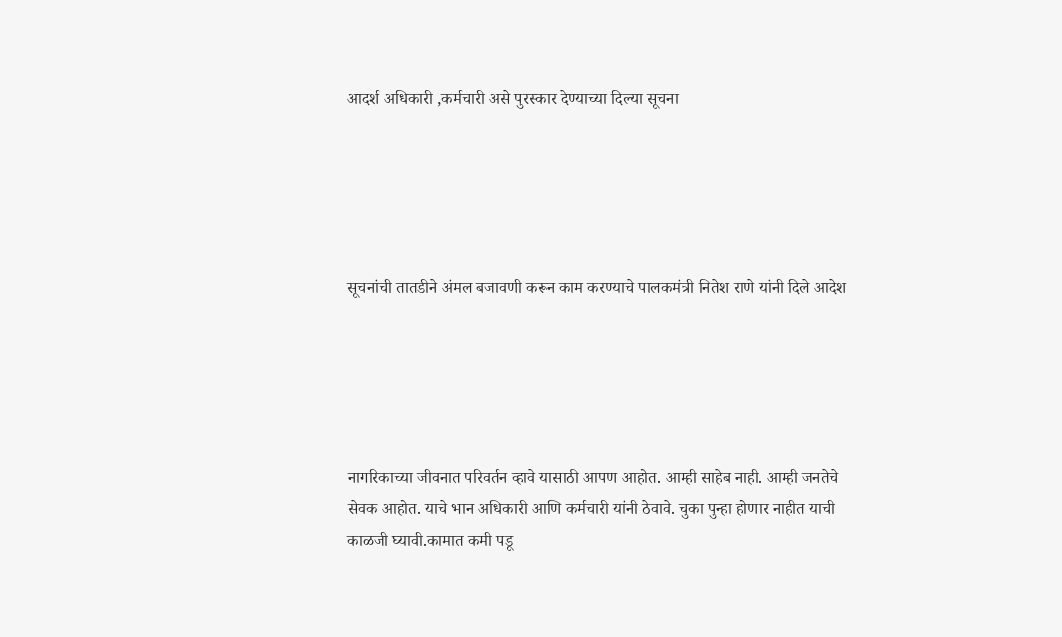आदर्श अधिकारी ,कर्मचारी असे पुरस्कार देण्याच्या दिल्या सूचना





सूचनांची तातडीने अंमल बजावणी करून काम करण्याचे पालकमंत्री नितेश राणे यांनी दिले आदेश





नागरिकाच्या जीवनात परिवर्तन व्हावे यासाठी आपण आहोत. आम्ही साहेब नाही. आम्ही जनतेचे सेवक आहोत. याचे भान अधिकारी आणि कर्मचारी यांनी ठेवावे. चुका पुन्हा होणार नाहीत याची काळजी घ्यावी.कामात कमी पडू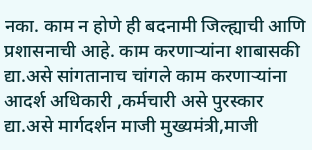नका. काम न होणे ही बदनामी जिल्ह्याची आणि प्रशासनाची आहे. काम करणाऱ्यांना शाबासकी द्या.असे सांगतानाच चांगले काम करणाऱ्यांना आदर्श अधिकारी ,कर्मचारी असे पुरस्कार द्या.असे मार्गदर्शन माजी मुख्यमंत्री,माजी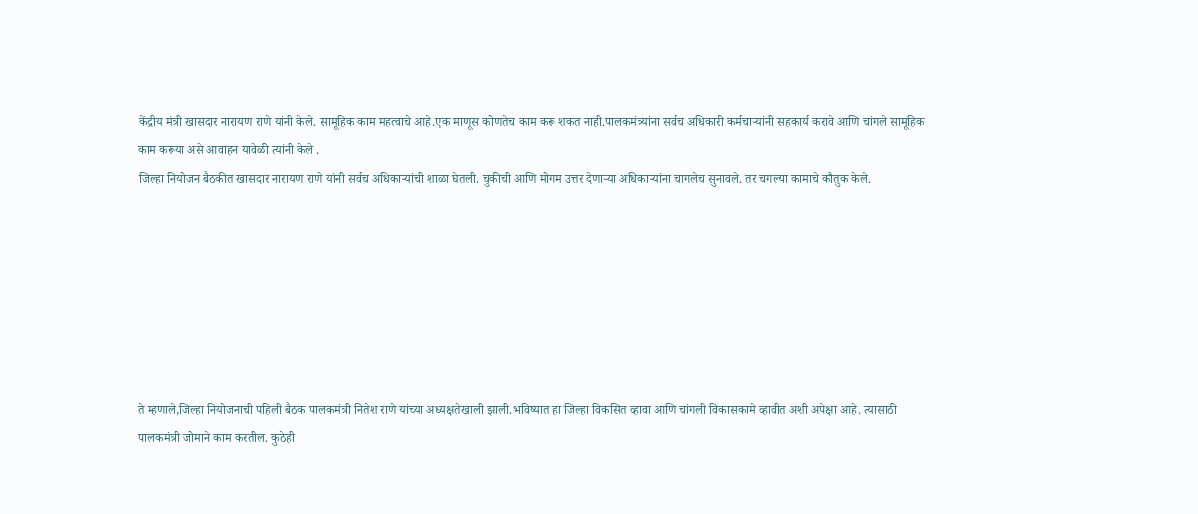केंद्रीय मंत्री खासदार नारायण राणे यांनी केले. सामूहिक काम महत्वाचे आहे.एक माणूस कोणतेच काम करू शकत नाही.पालकमंत्र्यांना सर्वच अधिकारी कर्मचाऱ्यांनी सहकार्य करावे आणि चांगले सामूहिक काम करूया असे आवाहन यावेळी त्यांनी केले .
जिल्हा नियोजन बैठकीत खासदार नारायण राणे यांनी सर्वच अधिकाऱ्यांची शाळा घेतली. चुकीची आणि मोगम उत्तर देणाऱ्या अधिकाऱ्यांना चागलेच सुनावले. तर चगल्या कामाचे कौतुक केले.







ते म्हणाले,जिल्हा नियोजनाची पहिली बैठक पालकमंत्री नितेश राणे यांच्या अध्यक्षतेखाली झाली.भविष्यात हा जिल्हा विकसित व्हावा आणि चांगली विकासकामे व्हावीत अशी अपेक्षा आहे. त्यासाठी पालकमंत्री जोमाने काम करतील. कुठेही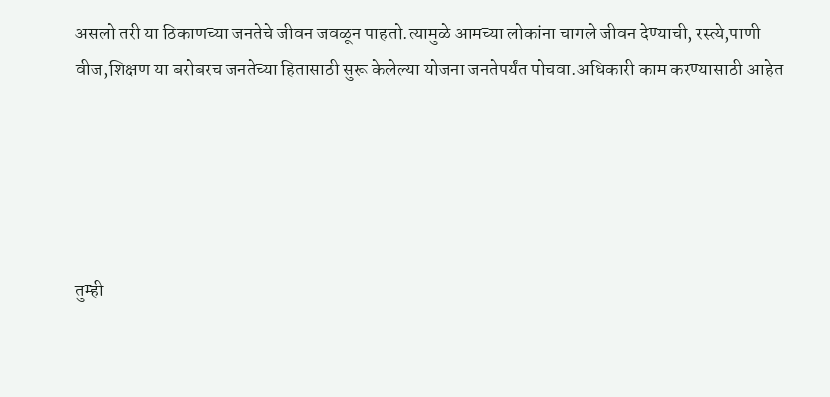असलो तरी या ठिकाणच्या जनतेचे जीवन जवळून पाहतो.त्यामुळे आमच्या लोकांना चागले जीवन देण्याची, रस्त्ये,पाणी वीज,शिक्षण या बरोबरच जनतेच्या हितासाठी सुरू केलेल्या योजना जनतेपर्यंत पोचवा.अधिकारी काम करण्यासाठी आहेत





तुम्ही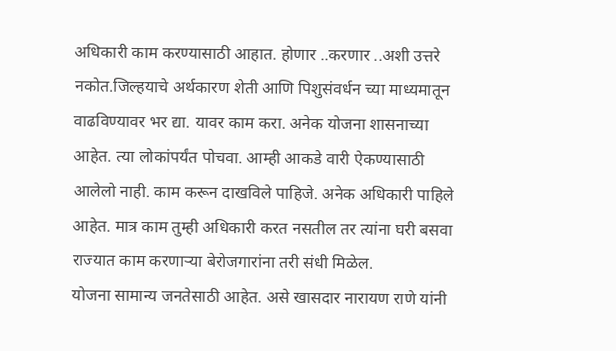अधिकारी काम करण्यासाठी आहात. होणार ..करणार ..अशी उत्तरे नकोत.जिल्हयाचे अर्थकारण शेती आणि पिशुसंवर्धन च्या माध्यमातून वाढविण्यावर भर द्या. यावर काम करा. अनेक योजना शासनाच्या आहेत. त्या लोकांपर्यंत पोचवा. आम्ही आकडे वारी ऐकण्यासाठी आलेलो नाही. काम करून दाखविले पाहिजे. अनेक अधिकारी पाहिले आहेत. मात्र काम तुम्ही अधिकारी करत नसतील तर त्यांना घरी बसवा राज्यात काम करणाऱ्या बेरोजगारांना तरी संधी मिळेल.
योजना सामान्य जनतेसाठी आहेत. असे खासदार नारायण राणे यांनी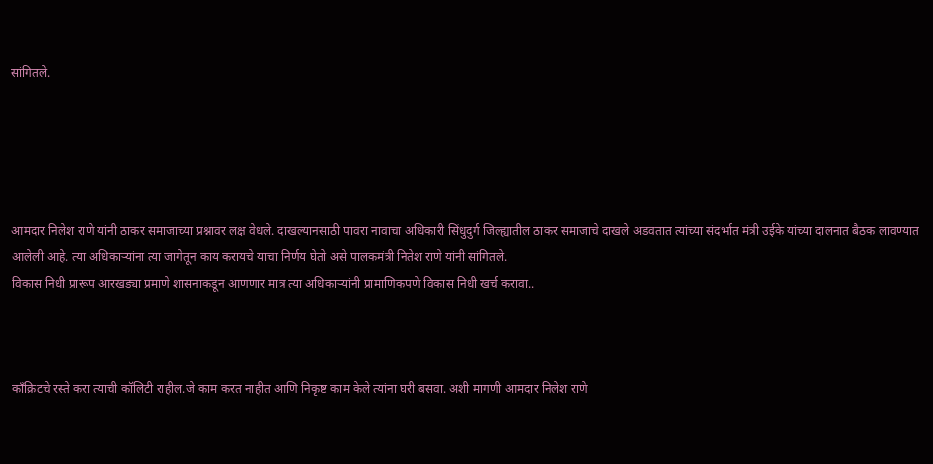सांगितले.





आमदार निलेश राणे यांनी ठाकर समाजाच्या प्रश्नावर लक्ष वेधले. दाखल्यानसाठी पावरा नावाचा अधिकारी सिंधुदुर्ग जिल्ह्यातील ठाकर समाजाचे दाखले अडवतात त्यांच्या संदर्भात मंत्री उईके यांच्या दालनात बैठक लावण्यात आलेली आहे. त्या अधिकाऱ्यांना त्या जागेतून काय करायचे याचा निर्णय घेतो असे पालकमंत्री नितेश राणे यांनी सांगितले.
विकास निधी प्रारूप आरखड्या प्रमाणे शासनाकडून आणणार मात्र त्या अधिकाऱ्यांनी प्रामाणिकपणे विकास निधी खर्च करावा..



काँक्रिटचे रस्ते करा त्याची कॉलिटी राहील.जे काम करत नाहीत आणि निकृष्ट काम केले त्यांना घरी बसवा. अशी मागणी आमदार निलेश राणे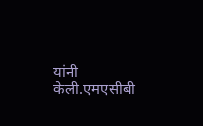यांनी केली.एमएसीबी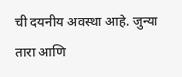ची दयनीय अवस्था आहे. जुन्या तारा आणि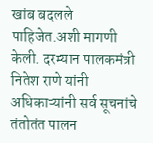खांब बदलले पाहिजेत.अशी मागणी केली. दरम्यान पालकमंत्री नितेश राणे यांनी अधिकाऱ्यांनी सर्व सूचनांचे तंतोतंत पालन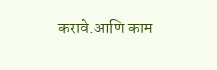करावे.आणि काम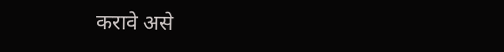करावे असे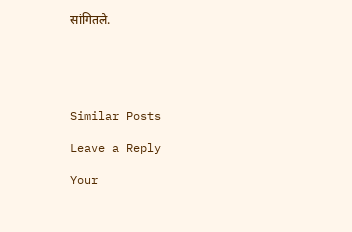सांगितले.





Similar Posts

Leave a Reply

Your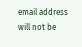email address will not be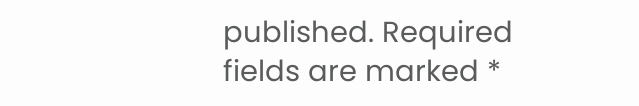published. Required fields are marked *